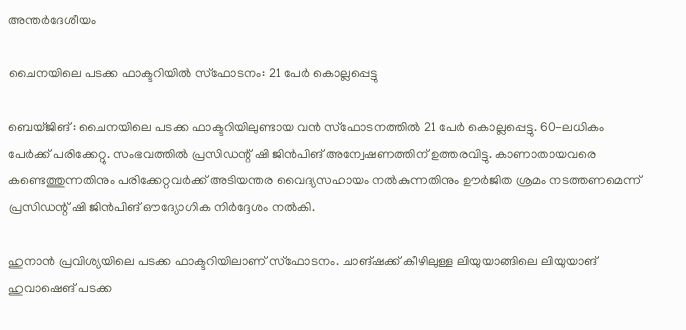അന്തർദേശീയം

ചൈനയിലെ പടക്ക ഫാക്ടറിയിൽ സ്ഫോടനം: 21 പേർ കൊല്ലപ്പെട്ടു

ബെയ്ജിങ് : ചൈനയിലെ പടക്ക ഫാക്ടറിയിലുണ്ടായ വൻ സ്ഫോടനത്തിൽ 21 പേർ കൊല്ലപ്പെട്ടു. 60-ലധികം പേർക്ക് പരിക്കേറ്റു. സംഭവത്തിൽ പ്രസിഡന്റ് ഷി ജിൻപിങ് അന്വേഷണത്തിന് ഉത്തരവിട്ടു. കാണാതായവരെ കണ്ടെത്തുന്നതിനും പരിക്കേറ്റവർക്ക് അടിയന്തര വൈദ്യസഹായം നൽകുന്നതിനും ഊർജിത ശ്രമം നടത്തണമെന്ന് പ്രസിഡന്റ് ഷി ജിൻപിങ് ഔദ്യോഗിക നിർദ്ദേശം നൽകി.

ഹുനാൻ പ്രവിശ്യയിലെ പടക്ക ഫാക്ടറിയിലാണ് സ്ഫോടനം. ചാങ്ഷക്ക് കീഴിലുള്ള ലിയുയാങ്ങിലെ ലിയുയാങ് ഹുവാഷെങ് പടക്ക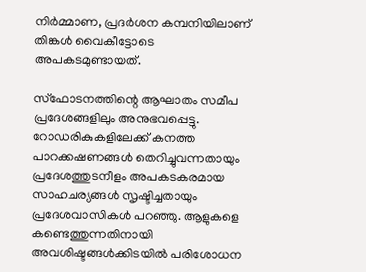നിർമ്മാണ, പ്രദർശന കമ്പനിയിലാണ് തിങ്കൾ വൈകീട്ടോടെ അപകടമുണ്ടായത്.

സ്ഫോടനത്തിന്റെ ആഘാതം സമീപ പ്രദേശങ്ങളിലും അനുഭവപ്പെട്ടു. റോഡരികുകളിലേക്ക് കനത്ത പാറക്കഷണങ്ങൾ തെറിച്ചുവന്നതായും പ്രദേശത്തുടനീളം അപകടകരമായ സാഹചര്യങ്ങൾ സൃഷ്ടിച്ചതായും പ്രദേശവാസികൾ പറഞ്ഞു. ആളുകളെ കണ്ടെത്തുന്നതിനായി അവശിഷ്ടങ്ങൾക്കിടയിൽ പരിശോധന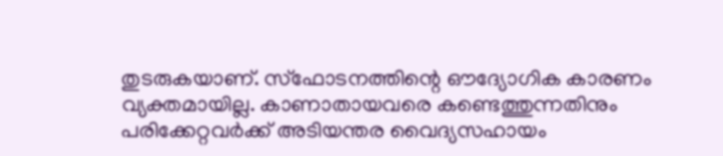തുടരുകയാണ്. സ്ഫോടനത്തിന്റെ ഔദ്യോഗിക കാരണം വ്യക്തമായില്ല. കാണാതായവരെ കണ്ടെത്തുന്നതിനും പരിക്കേറ്റവർക്ക് അടിയന്തര വൈദ്യസഹായം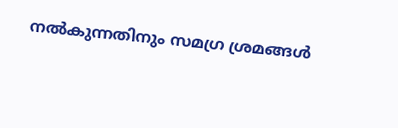നൽകുന്നതിനും സമഗ്ര ശ്രമങ്ങൾ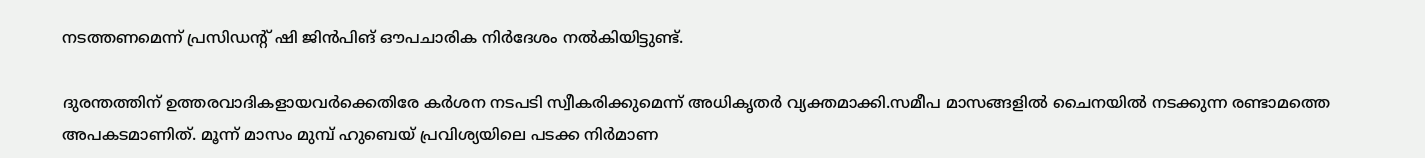നടത്തണമെന്ന് പ്രസിഡന്റ് ഷി ജിൻപിങ് ഔപചാരിക നിർദേശം നൽകിയിട്ടുണ്ട്.

ദുരന്തത്തിന് ഉത്തരവാദികളായവർക്കെതിരേ കർശന നടപടി സ്വീകരിക്കുമെന്ന് അധികൃതർ വ്യക്തമാക്കി.സമീപ മാസങ്ങളിൽ ചൈനയിൽ നടക്കുന്ന രണ്ടാമത്തെ അപകടമാണിത്. മൂന്ന് മാസം മുമ്പ് ഹുബെയ് പ്രവിശ്യയിലെ പടക്ക നിർമാണ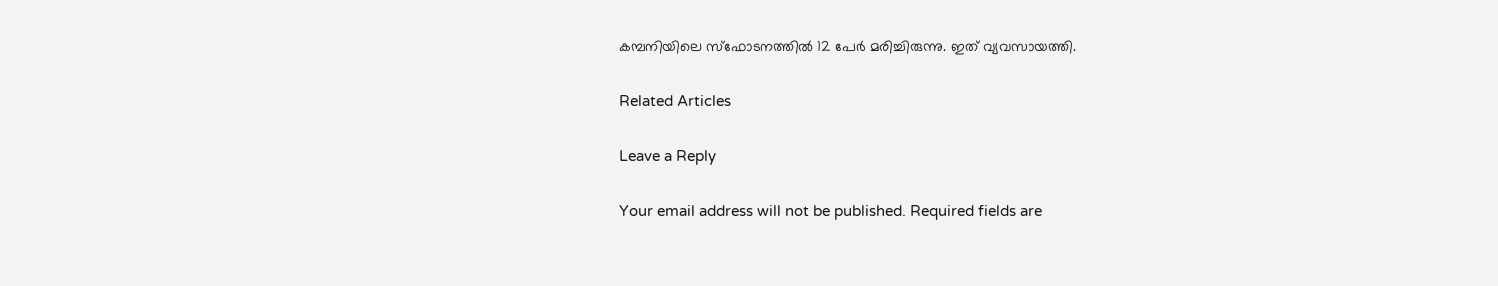കമ്പനിയിലെ സ്ഫോടനത്തിൽ 12 പേർ മരിച്ചിരുന്നു. ഇത് വ്യവസായത്തി.

Related Articles

Leave a Reply

Your email address will not be published. Required fields are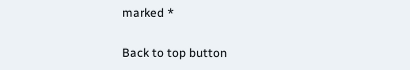marked *

Back to top button